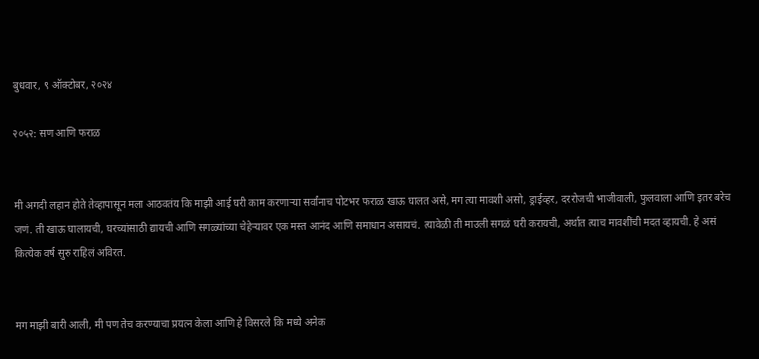बुधवार, ९ ऑक्टोबर, २०२४

२०५२: सण आणि फराळ


मी अगदी लहान होते तेव्हापासून मला आठवतंय कि माझी आई घरी काम करणाऱ्या सर्वांनाच पोटभर फराळ खाऊ घालत असे, मग त्या मावशी असो, ड्राईव्हर, दररोजची भाजीवाली, फुलवाला आणि इतर बरेच जणं. ती खाऊ घालायची, घरच्यांसाठी द्यायची आणि सगळ्यांच्या चेहेऱ्यावर एक मस्त आनंद आणि समाधान असायचं. त्यावेळी ती माउली सगळं घरी करायची, अर्थात त्याच मावशींची मदत व्हायची. हे असं कित्येक वर्ष सुरु राहिलं अविरत.


मग माझी बारी आली, मी पण तेच करण्याचा प्रयत्न केला आणि हे विसरले कि मध्ये अनेक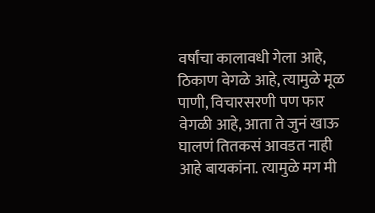वर्षांचा कालावधी गेला आहे, ठिकाण वेगळे आहे, त्यामुळे मूळ पाणी, विचारसरणी पण फार वेगळी आहे, आता ते जुनं खाऊ घालणं तितकसं आवडत नाही आहे बायकांना. त्यामुळे मग मी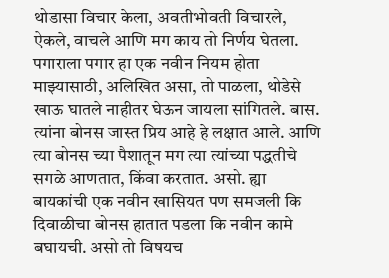थोडासा विचार केला, अवतीभोवती विचारले, ऐकले, वाचले आणि मग काय तो निर्णय घेतला. पगाराला पगार हा एक नवीन नियम होता माझ्यासाठी, अलिखित असा, तो पाळला, थोडेसे खाऊ घातले नाहीतर घेऊन जायला सांगितले. बास. त्यांना बोनस जास्त प्रिय आहे हे लक्षात आले. आणि त्या बोनस च्या पैशातून मग त्या त्यांच्या पद्धतीचे सगळे आणतात, किंवा करतात. असो. ह्या बायकांची एक नवीन खासियत पण समजली कि दिवाळीचा बोनस हातात पडला कि नवीन कामे बघायची. असो तो विषयच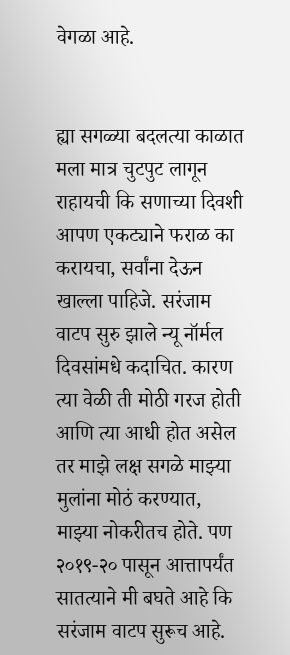वेगळा आहे.


ह्या सगळ्या बदलत्या काळात मला मात्र चुटपुट लागून राहायची कि सणाच्या दिवशी आपण एकट्याने फराळ का करायचा, सर्वांना देऊन खाल्ला पाहिजे. सरंजाम वाटप सुरु झाले न्यू नॉर्मल दिवसांमधे कदाचित. कारण त्या वेळी ती मोठी गरज होती आणि त्या आधी होत असेल तर माझे लक्ष सगळे माझ्या मुलांना मोठं करण्यात, माझ्या नोकरीतच होते. पण २०१९-२० पासून आत्तापर्यंत सातत्याने मी बघते आहे कि सरंजाम वाटप सुरूच आहे.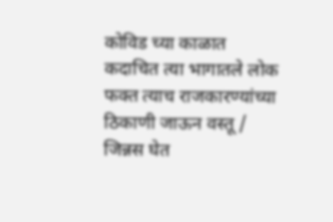कोविड च्या काळात कदाचित त्या भागातले लोक फक्त त्याच राजकारण्यांच्या ठिकाणी जाऊन वस्तू / जिन्नस घेत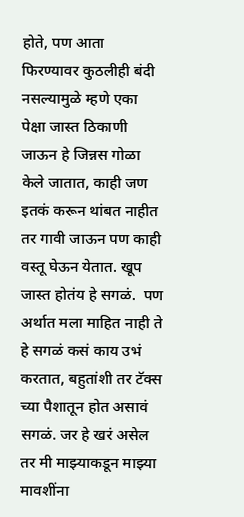होते, पण आता फिरण्यावर कुठलीही बंदी नसल्यामुळे म्हणे एका पेक्षा जास्त ठिकाणी जाऊन हे जिन्नस गोळा केले जातात, काही जण इतकं करून थांबत नाहीत तर गावी जाऊन पण काही वस्तू घेऊन येतात. खूप जास्त होतंय हे सगळं.  पण अर्थात मला माहित नाही ते हे सगळं कसं काय उभं करतात, बहुतांशी तर टॅक्स च्या पैशातून होत असावं सगळं. जर हे खरं असेल तर मी माझ्याकडून माझ्या मावशींना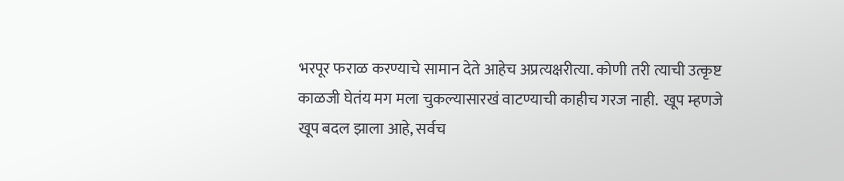भरपूर फराळ करण्याचे सामान देते आहेच अप्रत्यक्षरीत्या. कोणी तरी त्याची उत्कृष्ट काळजी घेतंय मग मला चुकल्यासारखं वाटण्याची काहीच गरज नाही.  खूप म्हणजे खूप बदल झाला आहे, सर्वच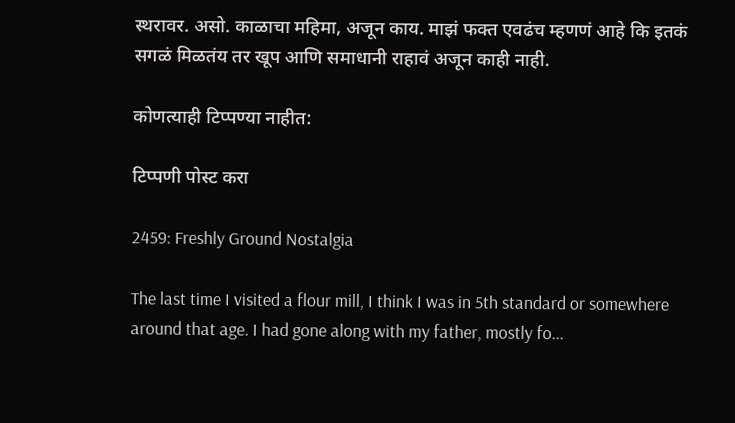स्थरावर. असो. काळाचा महिमा, अजून काय. माझं फक्त एवढंच म्हणणं आहे कि इतकं सगळं मिळतंय तर खूप आणि समाधानी राहावं अजून काही नाही.

कोणत्याही टिप्पण्‍या नाहीत:

टिप्पणी पोस्ट करा

2459: Freshly Ground Nostalgia

The last time I visited a flour mill, I think I was in 5th standard or somewhere around that age. I had gone along with my father, mostly fo...